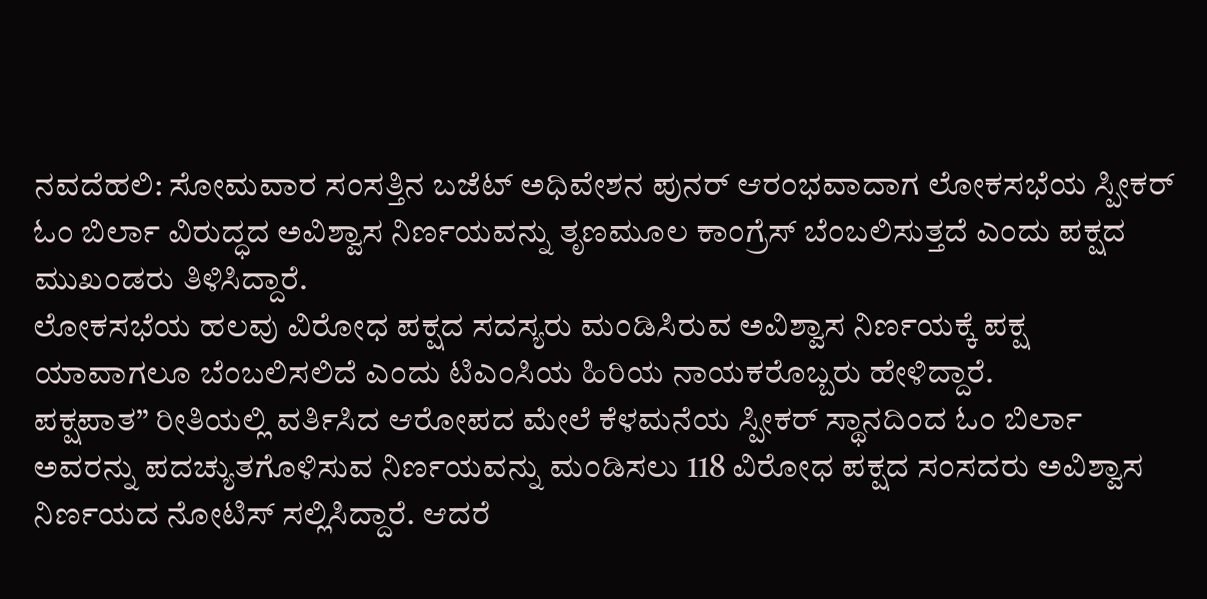ನವದೆಹಲಿ: ಸೋಮವಾರ ಸಂಸತ್ತಿನ ಬಜೆಟ್ ಅಧಿವೇಶನ ಪುನರ್ ಆರಂಭವಾದಾಗ ಲೋಕಸಭೆಯ ಸ್ಪೀಕರ್ ಓಂ ಬಿರ್ಲಾ ವಿರುದ್ಧದ ಅವಿಶ್ವಾಸ ನಿರ್ಣಯವನ್ನು ತೃಣಮೂಲ ಕಾಂಗ್ರೆಸ್ ಬೆಂಬಲಿಸುತ್ತದೆ ಎಂದು ಪಕ್ಷದ ಮುಖಂಡರು ತಿಳಿಸಿದ್ದಾರೆ.
ಲೋಕಸಭೆಯ ಹಲವು ವಿರೋಧ ಪಕ್ಷದ ಸದಸ್ಯರು ಮಂಡಿಸಿರುವ ಅವಿಶ್ವಾಸ ನಿರ್ಣಯಕ್ಕೆ ಪಕ್ಷ ಯಾವಾಗಲೂ ಬೆಂಬಲಿಸಲಿದೆ ಎಂದು ಟಿಎಂಸಿಯ ಹಿರಿಯ ನಾಯಕರೊಬ್ಬರು ಹೇಳಿದ್ದಾರೆ.
ಪಕ್ಷಪಾತ” ರೀತಿಯಲ್ಲಿ ವರ್ತಿಸಿದ ಆರೋಪದ ಮೇಲೆ ಕೆಳಮನೆಯ ಸ್ಪೀಕರ್ ಸ್ಥಾನದಿಂದ ಓಂ ಬಿರ್ಲಾ ಅವರನ್ನು ಪದಚ್ಯುತಗೊಳಿಸುವ ನಿರ್ಣಯವನ್ನು ಮಂಡಿಸಲು 118 ವಿರೋಧ ಪಕ್ಷದ ಸಂಸದರು ಅವಿಶ್ವಾಸ ನಿರ್ಣಯದ ನೋಟಿಸ್ ಸಲ್ಲಿಸಿದ್ದಾರೆ. ಆದರೆ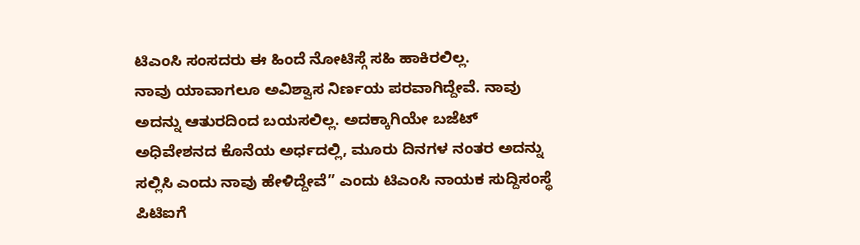ಟಿಎಂಸಿ ಸಂಸದರು ಈ ಹಿಂದೆ ನೋಟಿಸ್ಗೆ ಸಹಿ ಹಾಕಿರಲಿಲ್ಲ.
ನಾವು ಯಾವಾಗಲೂ ಅವಿಶ್ವಾಸ ನಿರ್ಣಯ ಪರವಾಗಿದ್ದೇವೆ. ನಾವು ಅದನ್ನು ಆತುರದಿಂದ ಬಯಸಲಿಲ್ಲ. ಅದಕ್ಕಾಗಿಯೇ ಬಜೆಟ್ ಅಧಿವೇಶನದ ಕೊನೆಯ ಅರ್ಧದಲ್ಲಿ, ಮೂರು ದಿನಗಳ ನಂತರ ಅದನ್ನು ಸಲ್ಲಿಸಿ ಎಂದು ನಾವು ಹೇಳಿದ್ದೇವೆ” ಎಂದು ಟಿಎಂಸಿ ನಾಯಕ ಸುದ್ದಿಸಂಸ್ಥೆ ಪಿಟಿಐಗೆ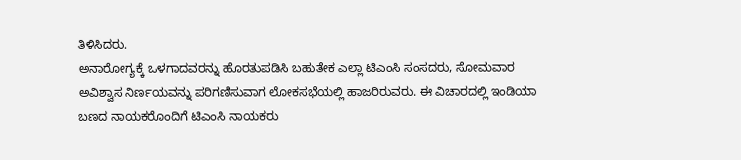ತಿಳಿಸಿದರು.
ಅನಾರೋಗ್ಯಕ್ಕೆ ಒಳಗಾದವರನ್ನು ಹೊರತುಪಡಿಸಿ ಬಹುತೇಕ ಎಲ್ಲಾ ಟಿಎಂಸಿ ಸಂಸದರು, ಸೋಮವಾರ ಅವಿಶ್ವಾಸ ನಿರ್ಣಯವನ್ನು ಪರಿಗಣಿಸುವಾಗ ಲೋಕಸಭೆಯಲ್ಲಿ ಹಾಜರಿರುವರು. ಈ ವಿಚಾರದಲ್ಲಿ ಇಂಡಿಯಾ ಬಣದ ನಾಯಕರೊಂದಿಗೆ ಟಿಎಂಸಿ ನಾಯಕರು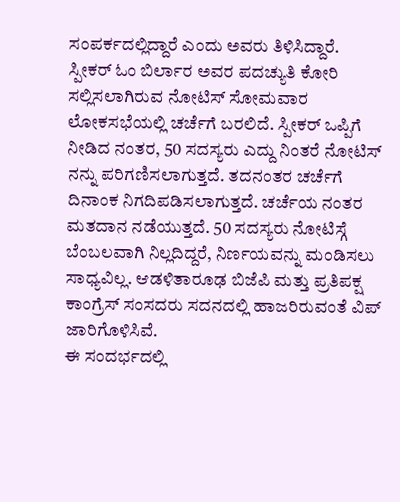ಸಂಪರ್ಕದಲ್ಲಿದ್ದಾರೆ ಎಂದು ಅವರು ತಿಳಿಸಿದ್ದಾರೆ.
ಸ್ಪೀಕರ್ ಓಂ ಬಿರ್ಲಾರ ಅವರ ಪದಚ್ಯುತಿ ಕೋರಿ ಸಲ್ಲಿಸಲಾಗಿರುವ ನೋಟಿಸ್ ಸೋಮವಾರ ಲೋಕಸಭೆಯಲ್ಲಿ ಚರ್ಚೆಗೆ ಬರಲಿದೆ. ಸ್ಪೀಕರ್ ಒಪ್ಪಿಗೆ ನೀಡಿದ ನಂತರ, 50 ಸದಸ್ಯರು ಎದ್ದು ನಿಂತರೆ ನೋಟಿಸ್ ನನ್ನು ಪರಿಗಣಿಸಲಾಗುತ್ತದೆ. ತದನಂತರ ಚರ್ಚೆಗೆ ದಿನಾಂಕ ನಿಗದಿಪಡಿಸಲಾಗುತ್ತದೆ. ಚರ್ಚೆಯ ನಂತರ ಮತದಾನ ನಡೆಯುತ್ತದೆ. 50 ಸದಸ್ಯರು ನೋಟಿಸ್ಗೆ ಬೆಂಬಲವಾಗಿ ನಿಲ್ಲದಿದ್ದರೆ, ನಿರ್ಣಯವನ್ನು ಮಂಡಿಸಲು ಸಾಧ್ಯವಿಲ್ಲ. ಆಡಳಿತಾರೂಢ ಬಿಜೆಪಿ ಮತ್ತು ಪ್ರತಿಪಕ್ಷ ಕಾಂಗ್ರೆಸ್ ಸಂಸದರು ಸದನದಲ್ಲಿ ಹಾಜರಿರುವಂತೆ ವಿಪ್ ಜಾರಿಗೊಳಿಸಿವೆ.
ಈ ಸಂದರ್ಭದಲ್ಲಿ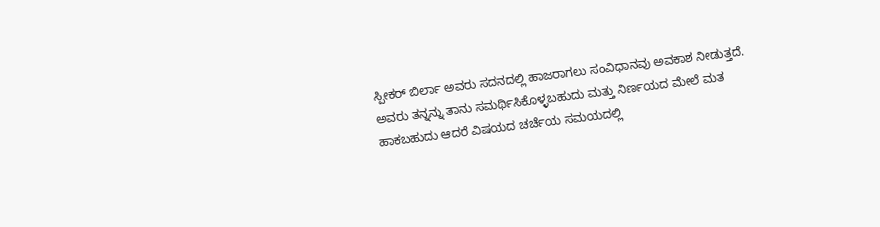ಸ್ಪೀಕರ್ ಬಿರ್ಲಾ ಅವರು ಸದನದಲ್ಲಿ ಹಾಜರಾಗಲು ಸಂವಿಧಾನವು ಅವಕಾಶ ನೀಡುತ್ತದೆ. ಅವರು ತನ್ನನ್ನು ತಾನು ಸಮರ್ಥಿಸಿಕೊಳ್ಳಬಹುದು ಮತ್ತು ನಿರ್ಣಯದ ಮೇಲೆ ಮತ ಹಾಕಬಹುದು ಆದರೆ ವಿಷಯದ ಚರ್ಚೆಯ ಸಮಯದಲ್ಲಿ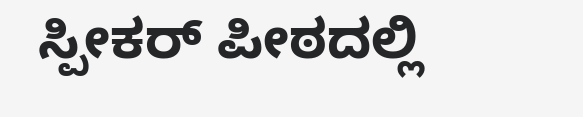ಸ್ಪೀಕರ್ ಪೀಠದಲ್ಲಿ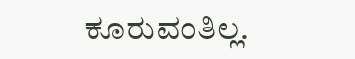ಕೂರುವಂತಿಲ್ಲ.